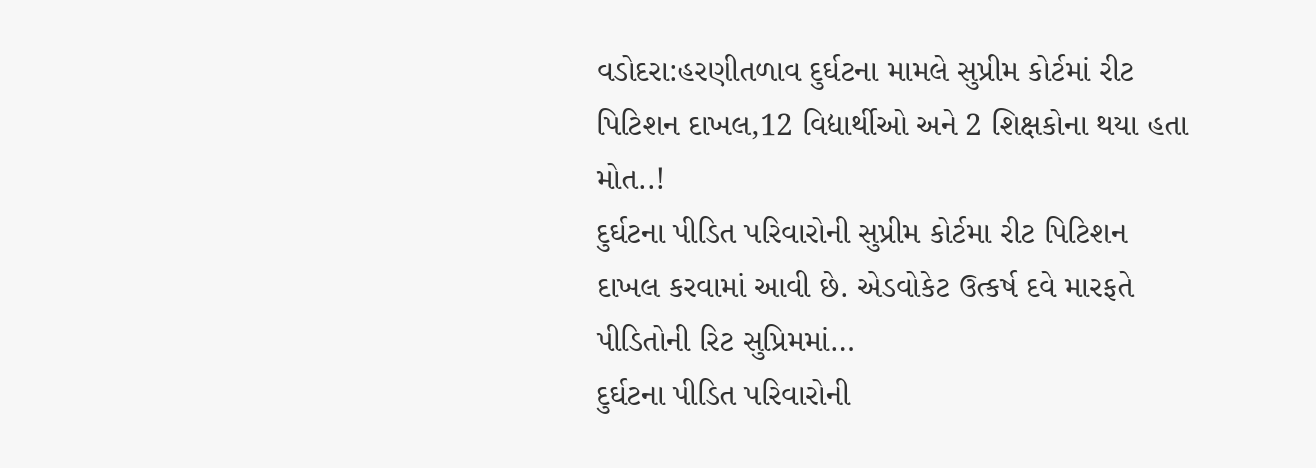વડોદરા:હરણીતળાવ દુર્ઘટના મામલે સુપ્રીમ કોર્ટમાં રીટ પિટિશન દાખલ,12 વિદ્યાર્થીઓ અને 2 શિક્ષકોના થયા હતા મોત..!
દુર્ઘટના પીડિત પરિવારોની સુપ્રીમ કોર્ટમા રીટ પિટિશન દાખલ કરવામાં આવી છે. એડવોકેટ ઉત્કર્ષ દવે મારફતે પીડિતોની રિટ સુપ્રિમમાં…
દુર્ઘટના પીડિત પરિવારોની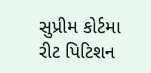સુપ્રીમ કોર્ટમા રીટ પિટિશન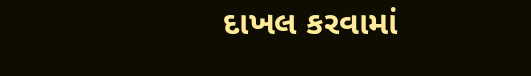દાખલ કરવામાં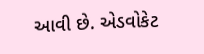આવી છે. એડવોકેટ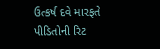ઉત્કર્ષ દવે મારફતે પીડિતોની રિટ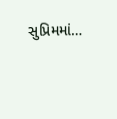સુપ્રિમમાં…